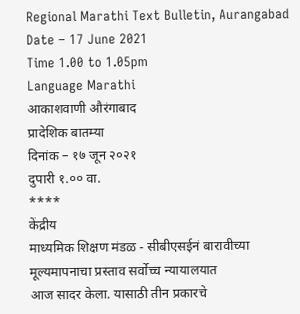Regional Marathi Text Bulletin, Aurangabad
Date – 17 June 2021
Time 1.00 to 1.05pm
Language Marathi
आकाशवाणी औरंगाबाद
प्रादेशिक बातम्या
दिनांक – १७ जून २०२१
दुपारी १.०० वा.
****
केंद्रीय
माध्यमिक शिक्षण मंडळ - सीबीएसईनं बारावीच्या मूल्यमापनाचा प्रस्ताव सर्वोच्च न्यायालयात
आज सादर केला. यासाठी तीन प्रकारचे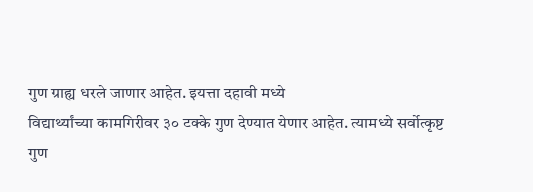गुण ग्राह्य धरले जाणार आहेत. इयत्ता दहावी मध्ये
विद्यार्थ्यांच्या कामगिरीवर ३० टक्के गुण देण्यात येणार आहेत. त्यामध्ये सर्वोत्कृष्ट
गुण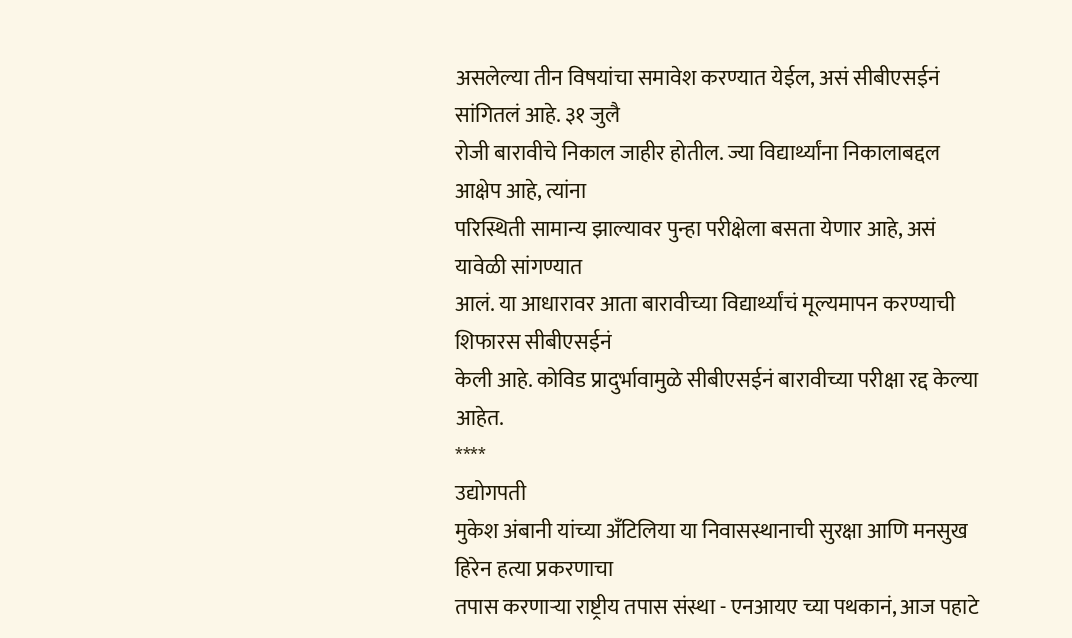असलेल्या तीन विषयांचा समावेश करण्यात येईल, असं सीबीएसईनं सांगितलं आहे. ३१ जुलै
रोजी बारावीचे निकाल जाहीर होतील. ज्या विद्यार्थ्यांना निकालाबद्दल आक्षेप आहे, त्यांना
परिस्थिती सामान्य झाल्यावर पुन्हा परीक्षेला बसता येणार आहे, असं यावेळी सांगण्यात
आलं. या आधारावर आता बारावीच्या विद्यार्थ्यांचं मूल्यमापन करण्याची शिफारस सीबीएसईनं
केली आहे. कोविड प्रादुर्भावामुळे सीबीएसईनं बारावीच्या परीक्षा रद्द केल्या आहेत.
****
उद्योगपती
मुकेश अंबानी यांच्या अँटिलिया या निवासस्थानाची सुरक्षा आणि मनसुख हिरेन हत्या प्रकरणाचा
तपास करणाऱ्या राष्ट्रीय तपास संस्था - एनआयए च्या पथकानं, आज पहाटे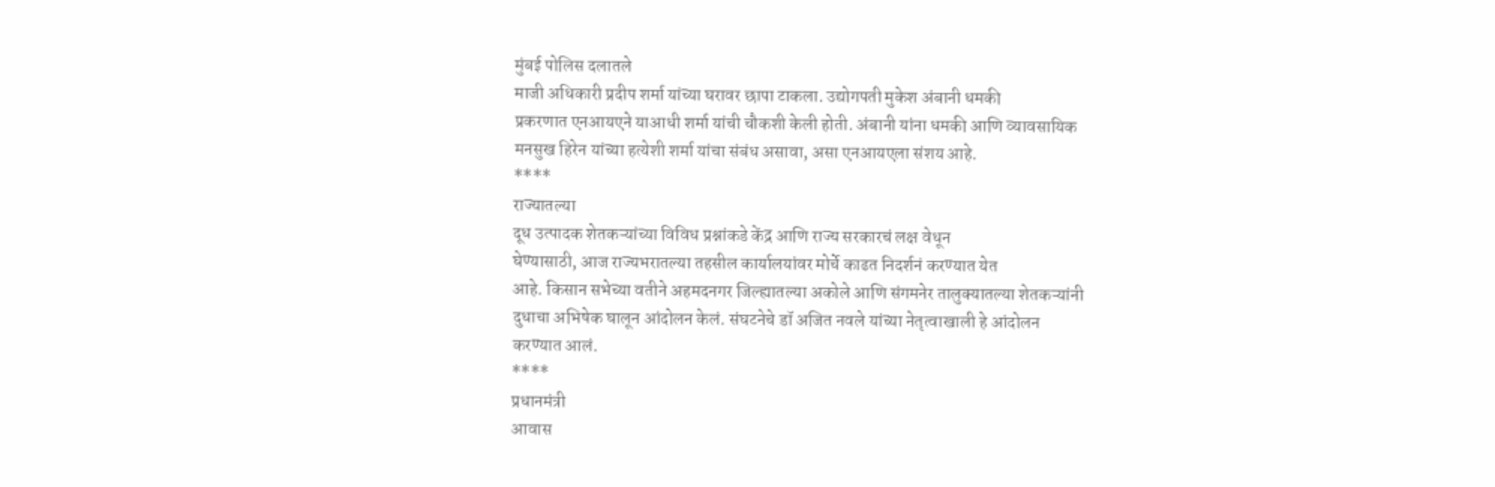मुंबई पोलिस दलातले
माजी अधिकारी प्रदीप शर्मा यांच्या घरावर छापा टाकला. उद्योगपती मुकेश अंबानी धमकी
प्रकरणात एनआयएने याआधी शर्मा यांची चौकशी केली होती. अंबानी यांना धमकी आणि व्यावसायिक
मनसुख हिरेन यांच्या हत्येशी शर्मा यांचा संबंध असावा, असा एनआयएला संशय आहे.
****
राज्यातल्या
दूध उत्पादक शेतकऱ्यांच्या विविध प्रश्नांकडे केंद्र आणि राज्य सरकारचं लक्ष वेधून
घेण्यासाठी, आज राज्यभरातल्या तहसील कार्यालयांवर मोर्चे काढत निदर्शनं करण्यात येत
आहे. किसान सभेच्या वतीने अहमदनगर जिल्ह्यातल्या अकोले आणि संगमनेर तालुक्यातल्या शेतकऱ्यांनी
दुधाचा अभिषेक घालून आंदोलन केलं. संघटनेचे डॉ अजित नवले यांच्या नेतृत्वाखाली हे आंदोलन
करण्यात आलं.
****
प्रधानमंत्री
आवास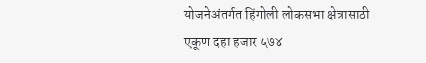योजनेअंतर्गत हिंगोली लोकसभा क्षेत्रासाठी एकूण दहा हजार ५७४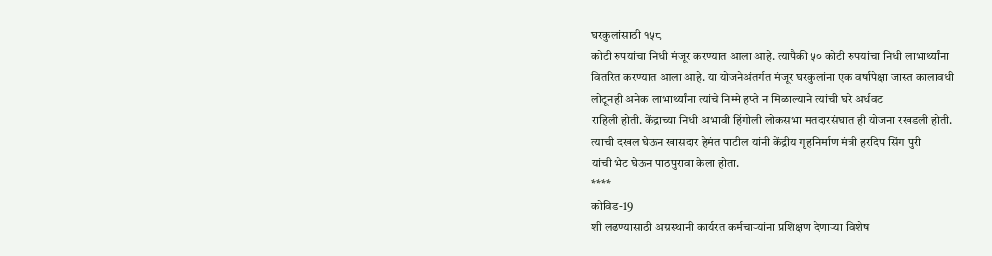घरकुलांसाठी १५८
कोटी रुपयांचा निधी मंजूर करण्यात आला आहे. त्यापैकी ५० कोटी रुपयांचा निधी लाभार्थ्यांना
वितरित करण्यात आला आहे. या योजनेअंतर्गत मंजूर घरकुलांना एक वर्षापेक्षा जास्त कालावधी
लोटूनही अनेक लाभार्थ्यांना त्यांचे निम्मे हप्ते न मिळाल्याने त्यांची घरे अर्धवट
राहिली होती. केंद्राच्या निधी अभावी हिंगोली लोकसभा मतदारसंघात ही योजना रखडली होती.
त्याची दखल घेऊन खासदार हेमंत पाटील यांनी केंद्रीय गृहनिर्माण मंत्री हरदिप सिंग पुरी
यांची भेट घेऊन पाठपुरावा केला होता.
****
कोविड-19
शी लढण्यासाठी अग्रस्थानी कार्यरत कर्मचाऱ्यांना प्रशिक्षण देणाऱ्या विशेष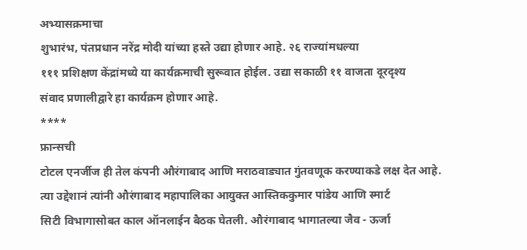अभ्यासक्रमाचा
शुभारंभ, पंतप्रधान नरेंद्र मोदी यांच्या हस्ते उद्या होणार आहे. २६ राज्यांमधल्या
१११ प्रशिक्षण केंद्रांमध्ये या कार्यक्रमाची सुरूवात होईल. उद्या सकाळी ११ वाजता दूरदृश्य
संवाद प्रणालीद्वारे हा कार्यक्रम होणार आहे.
****
फ्रान्सची
टोटल एनर्जीज ही तेल कंपनी औरंगाबाद आणि मराठवाड्यात गुंतवणूक करण्याकडे लक्ष देत आहे.
त्या उद्देशानं त्यांनी औरंगाबाद महापालिका आयुक्त आस्तिककुमार पांडेय आणि स्मार्ट
सिटी विभागासोबत काल ऑनलाईन बैठक घेतली. औरंगाबाद भागातल्या जैव - ऊर्जा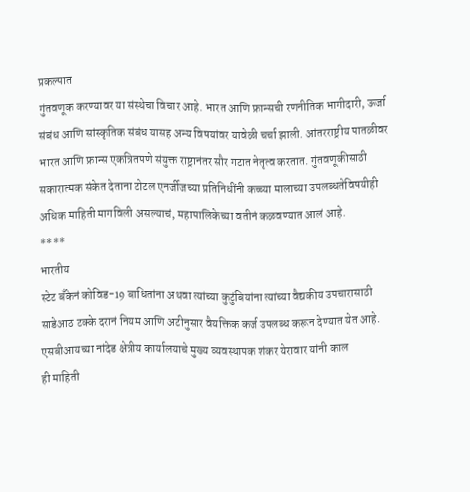प्रकल्पात
गुंतवणूक करण्यावर या संस्थेचा विचार आहे. भारत आणि फ्रान्सची रणनीतिक भागीदारी, ऊर्जा
संबंध आणि सांस्कृतिक संबंध यासह अन्य विषयांवर यावेळी चर्चा झाली. आंतरराष्ट्रीय पातळीवर
भारत आणि फ्रान्स एकत्रितपणे संयुक्त राष्ट्रानंतर सौर गटात नेतृत्व करतात. गुंतवणूकीसाठी
सकारात्मक संकेत देताना टोटल एनर्जीजच्या प्रतिनिधींनी कच्च्या मालाच्या उपलब्धतेविषयीही
अधिक माहिती मागविली असल्याचं, महापालिकेच्या वतीनं कळवण्यात आलं आहे.
****
भारतीय
स्टेट बँकेनं कोविड-19 बाधितांना अथवा त्यांच्या कुटुंबियांना त्यांच्या वैद्यकीय उपचारासाठी
साडेआठ टक्के दरानं नियम आणि अटीनुसार वैयक्तिक कर्ज उपलब्ध करून देण्यात येत आहे.
एसबीआयच्या नांदेड क्षेत्रीय कार्यालयाचे मुख्य व्यवस्थापक शंकर येरावार यांनी काल
ही माहिती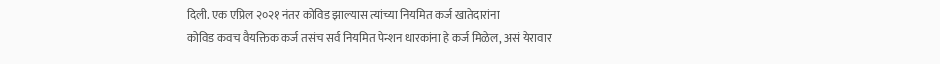दिली. एक एप्रिल २०२१ नंतर कोविड झाल्यास त्यांच्या नियमित कर्ज खातेदारांना
कोविड कवच वैयक्तिक कर्ज तसंच सर्व नियमित पेन्शन धारकांना हे कर्ज मिळेल, असं येरावार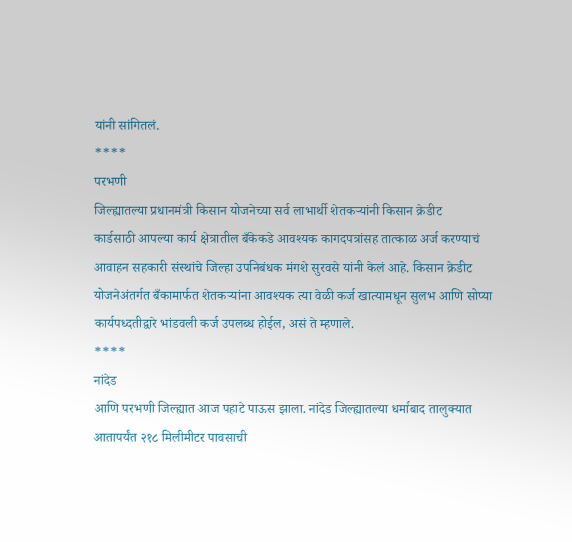यांनी सांगितलं.
****
परभणी
जिल्ह्यातल्या प्रधानमंत्री किसान योजनेच्या सर्व लाभार्थी शेतकऱ्यांनी किसान क्रेडीट
कार्डसाठी आपल्या कार्य क्षेत्रातील बँकेकडे आवश्यक कागदपत्रांसह तात्काळ अर्ज करण्याचं
आवाहन सहकारी संस्थांचे जिल्हा उपनिबंधक मंगशे सुरवसे यांनी केलं आहे. किसान क्रेडीट
योजनेअंतर्गत बँकामार्फत शेतकऱ्यांना आवश्यक त्या वेळी कर्ज खात्यामधून सुलभ आणि सोप्या
कार्यपध्दतीद्वारे भांडवली कर्ज उपलब्ध होईल, असं ते म्हणाले.
****
नांदेड
आणि परभणी जिल्ह्यात आज पहाटे पाऊस झाला. नांदेड जिल्ह्यातल्या धर्माबाद तालुक्यात
आतापर्यंत २१८ मिलीमीटर पावसाची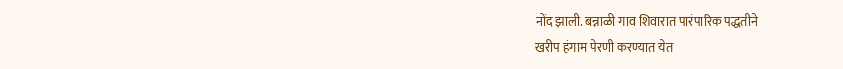नोंद झाली. बन्नाळी गाव शिवारात पारंपारिक पद्धतीने
खरीप हंगाम पेरणी करण्यात येत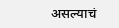असल्याचं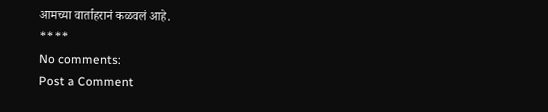आमच्या वार्ताहरानं कळवलं आहे.
****
No comments:
Post a Comment